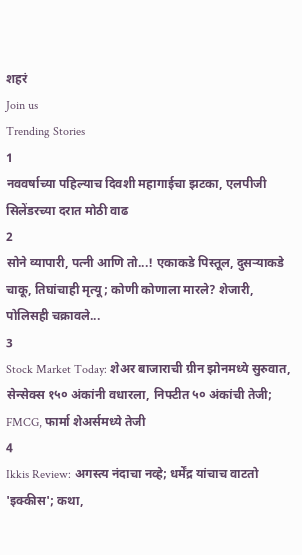शहरं
Join us
Trending Stories
1
नववर्षाच्या पहिल्याच दिवशी महागाईचा झटका, एलपीजी सिलेंडरच्या दरात मोठी वाढ
2
सोने व्यापारी, पत्नी आणि तो...! एकाकडे पिस्तूल, दुसऱ्याकडे चाकू, तिघांचाही मृत्यू; कोणी कोणाला मारले? शेजारी, पोलिसही चक्रावले...
3
Stock Market Today: शेअर बाजाराची ग्रीन झोनमध्ये सुरुवात, सेन्सेक्स १५० अंकांनी वधारला, निफ्टीत ५० अंकांची तेजी; FMCG, फार्मा शेअर्समध्ये तेजी
4
Ikkis Review: अगस्त्य नंदाचा नव्हे; धर्मेंद्र यांचाच वाटतो 'इक्कीस'; कथा,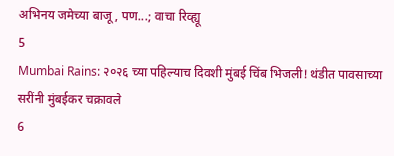अभिनय जमेच्या बाजू, पण...; वाचा रिव्ह्यू
5
Mumbai Rains: २०२६ च्या पहिल्याच दिवशी मुंबई चिंब भिजली! थंडीत पावसाच्या सरींनी मुंबईकर चक्रावले
6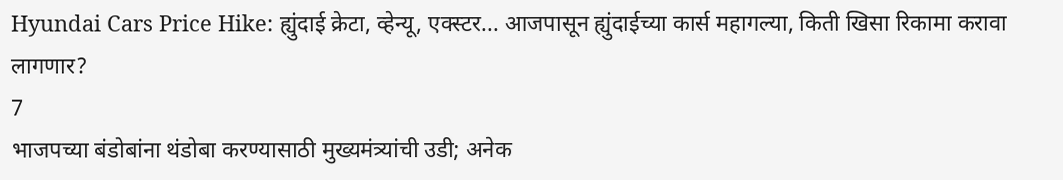Hyundai Cars Price Hike: ह्युंदाई क्रेटा, व्हेन्यू, एक्स्टर... आजपासून ह्युंदाईच्या कार्स महागल्या, किती खिसा रिकामा करावा लागणार?
7
भाजपच्या बंडोबांना थंडोबा करण्यासाठी मुख्यमंत्र्यांची उडी; अनेक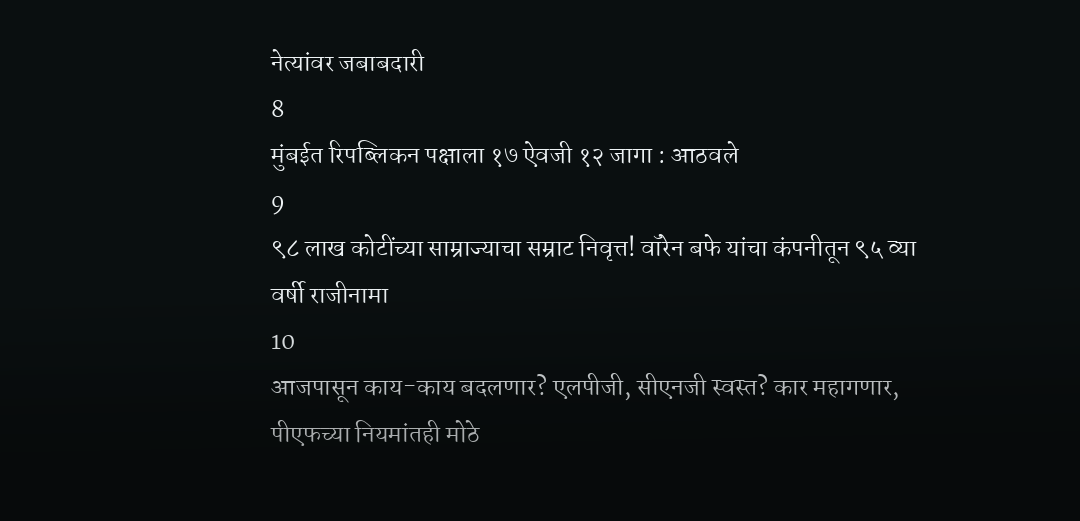नेत्यांवर जबाबदारी
8
मुंबईत रिपब्लिकन पक्षाला १७ ऐवजी १२ जागा : आठवले
9
९८ लाख कोटींच्या साम्राज्याचा सम्राट निवृत्त! वॉरेन बफे यांचा कंपनीतून ९५ व्या वर्षी राजीनामा
10
आजपासून काय-काय बदलणार? एलपीजी, सीएनजी स्वस्त? कार महागणार, पीएफच्या नियमांतही मोठे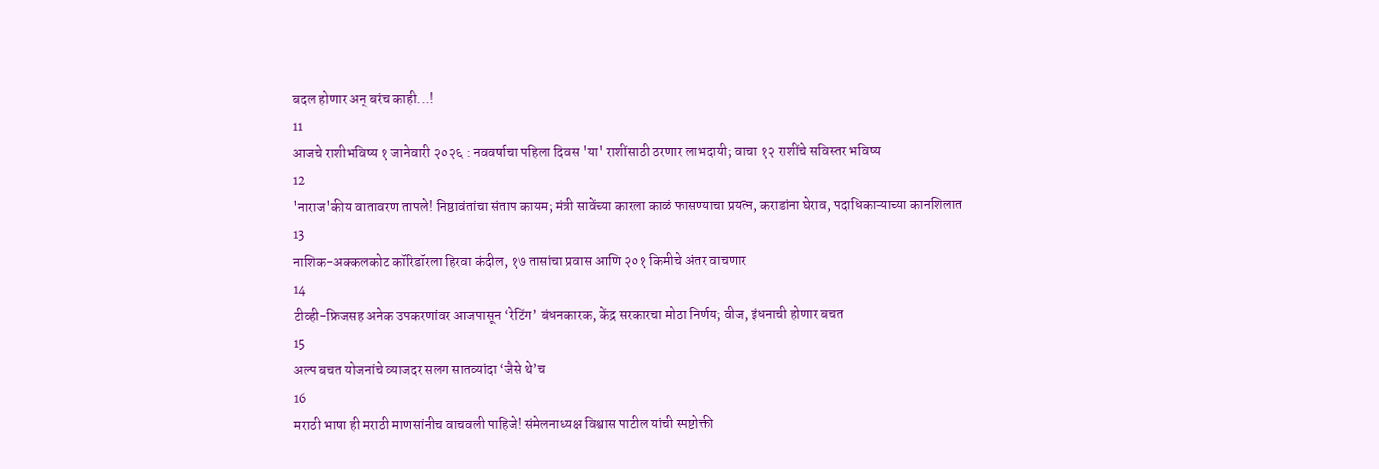बदल होणार अन् बरंच काही...!
11
आजचे राशीभविष्य १ जानेवारी २०२६ : नववर्षाचा पहिला दिवस 'या' राशींसाठी ठरणार लाभदायी; वाचा १२ राशींचे सविस्तर भविष्य
12
'नाराज'कीय वातावरण तापले! निष्ठावंतांचा संताप कायम; मंत्री सावेंच्या कारला काळं फासण्याचा प्रयत्न, कराडांना घेराव, पदाधिकाऱ्याच्या कानशिलात
13
नाशिक-अक्कलकोट कॉरिडॉरला हिरवा कंदील, १७ तासांचा प्रवास आणि २०१ किमीचे अंतर वाचणार
14
टीव्ही-फ्रिजसह अनेक उपकरणांवर आजपासून ‘रेटिंग’ बंधनकारक, केंद्र सरकारचा मोठा निर्णय; वीज, इंधनाची होणार बचत
15
अल्प बचत योजनांचे व्याजदर सलग सातव्यांदा ‘जैसे थे’च
16
मराठी भाषा ही मराठी माणसांनीच वाचवली पाहिजे! संमेलनाध्यक्ष विश्वास पाटील यांची स्पष्टोक्ती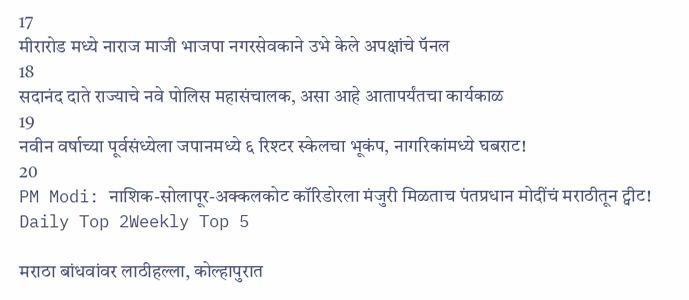17
मीरारोड मध्ये नाराज माजी भाजपा नगरसेवकाने उभे केले अपक्षांचे पॅनल
18
सदानंद दाते राज्याचे नवे पोलिस महासंचालक, असा आहे आतापर्यंतचा कार्यकाळ
19
नवीन वर्षाच्या पूर्वसंध्येला जपानमध्ये ६ रिश्टर स्केलचा भूकंप, नागरिकांमध्ये घबराट!
20
PM Modi: नाशिक-सोलापूर-अक्कलकोट कॉरिडोरला मंजुरी मिळताच पंतप्रधान मोदींचं मराठीतून ट्वीट!
Daily Top 2Weekly Top 5

मराठा बांधवांवर लाठीहल्ला, कोल्हापुरात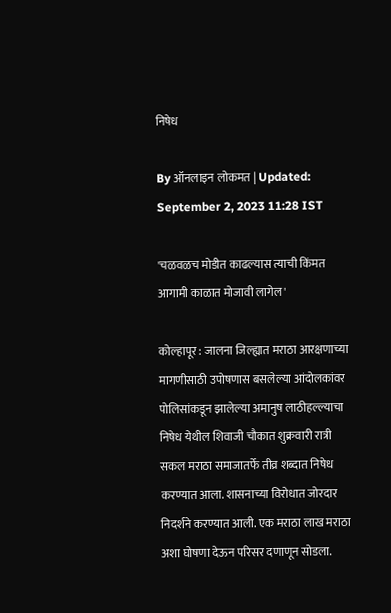निषेध

By ऑनलाइन लोकमत | Updated: September 2, 2023 11:28 IST

'चळवळच मोडीत काढल्यास त्याची किंमत आगामी काळात मोजावी लागेल'

कोल्हापूर : जालना जिल्ह्यात मराठा आरक्षणाच्या मागणीसाठी उपोषणास बसलेल्या आंदोलकांवर पोलिसांकडून झालेल्या अमानुष लाठीहल्ल्याचा निषेध येथील शिवाजी चौकात शुक्रवारी रात्री सकल मराठा समाजातर्फे तीव्र शब्दात निषेध करण्यात आला. शासनाच्या विरोधात जोरदार निदर्शने करण्यात आली. एक मराठा लाख मराठा अशा घोषणा देऊन परिसर दणाणून सोडला.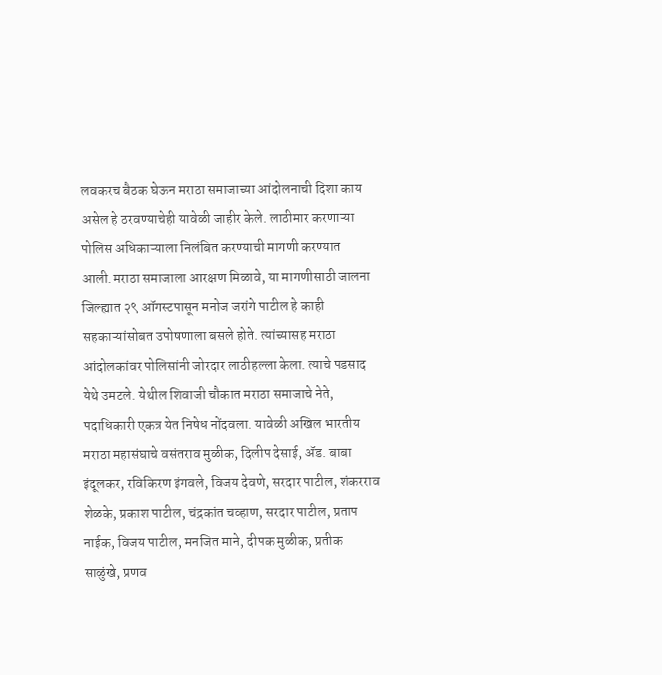लवकरच बैठक घेऊन मराठा समाजाच्या आंदोलनाची दिशा काय असेल हे ठरवण्याचेही यावेळी जाहीर केले. लाठीमार करणाऱ्या पोलिस अधिकाऱ्याला निलंबित करण्याची मागणी करण्यात आली.मराठा समाजाला आरक्षण मिळावे, या मागणीसाठी जालना जिल्ह्यात २९ ऑगस्टपासून मनोज जरांगे पाटील हे काही सहकाऱ्यांसोबत उपोषणाला बसले होते. त्यांच्यासह मराठा आंदोलकांवर पोलिसांनी जोरदार लाठीहल्ला केला. त्याचे पडसाद येथे उमटले. येथील शिवाजी चौकात मराठा समाजाचे नेते, पदाधिकारी एकत्र येत निषेध नोंदवला. यावेळी अखिल भारतीय मराठा महासंघाचे वसंतराव मुळीक, दिलीप देसाई, ॲड. बाबा इंदूलकर, रविकिरण इंगवले, विजय देवणे, सरदार पाटील, शंकरराव शेळके, प्रकाश पाटील, चंद्रकांत चव्हाण, सरदार पाटील, प्रताप नाईक, विजय पाटील, मनजित माने, दीपक मुळीक, प्रतीक साळुंखे, प्रणव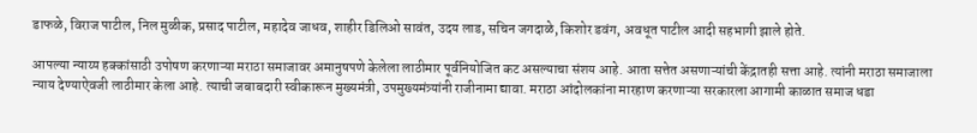डाफळे, विराज पाटील, निल मुळीक, प्रसाद पाटील, महादेव जाधव, शाहीर डिलिओ सावंत, उदय लाड, सचिन जगदाळे, किशोर डवंग, अवधूत पाटील आदी सहभागी झाले होते.

आपल्या न्याय्य हक्कांसाठी उपोषण करणाऱ्या मराठा समाजावर अमानुषपणे केलेला लाठीमार पूर्वनियोजित कट असल्याचा संशय आहे. आता सत्तेत असणाऱ्यांची केंद्रातही सत्ता आहे. त्यांनी मराठा समाजाला न्याय देण्याऐवजी लाठीमार केला आहे. त्याची जबाबदारी स्वीकारून मुख्यमंत्री, उपमुख्यमंत्र्यांनी राजीनामा द्यावा. मराठा आंदोलकांना मारहाण करणाऱ्या सरकारला आगामी काळात समाज धडा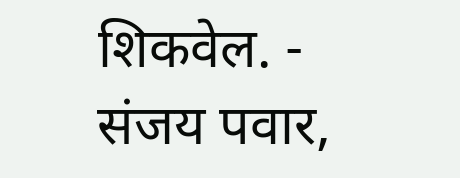शिकवेल. - संजय पवार,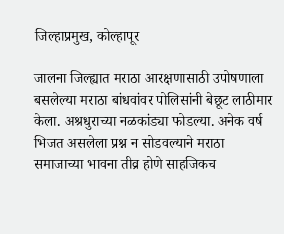जिल्हाप्रमुख, कोल्हापूर

जालना जिल्ह्यात मराठा आरक्षणासाठी उपोषणाला बसलेल्या मराठा बांधवांवर पोलिसांनी बेछूट लाठीमार केला. अश्रधुराच्या नळकांड्या फोडल्या. अनेक वर्ष भिजत असलेला प्रश्न न सोडवल्याने मराठा समाजाच्या भावना तीव्र होणे साहजिकच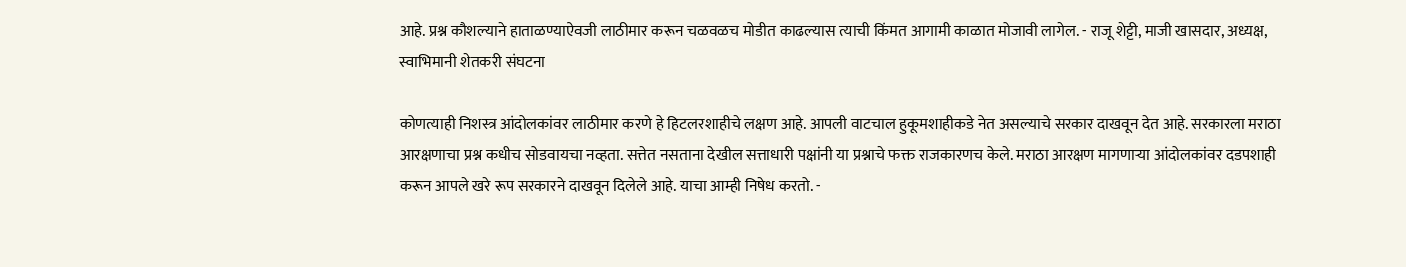आहे. प्रश्न कौशल्याने हाताळण्याऐवजी लाठीमार करून चळवळच मोडीत काढल्यास त्याची किंमत आगामी काळात मोजावी लागेल. - राजू शेट्टी, माजी खासदार, अध्यक्ष, स्वाभिमानी शेतकरी संघटना

कोणत्याही निशस्त्र आंदोलकांवर लाठीमार करणे हे हिटलरशाहीचे लक्षण आहे. आपली वाटचाल हुकूमशाहीकडे नेत असल्याचे सरकार दाखवून देत आहे. सरकारला मराठा आरक्षणाचा प्रश्न कधीच सोडवायचा नव्हता. सत्तेत नसताना देखील सत्ताधारी पक्षांनी या प्रश्नाचे फक्त राजकारणच केले. मराठा आरक्षण मागणाऱ्या आंदोलकांवर दडपशाही करून आपले खरे रूप सरकारने दाखवून दिलेले आहे. याचा आम्ही निषेध करतो. -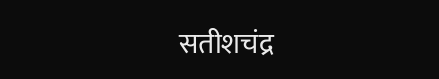सतीशचंद्र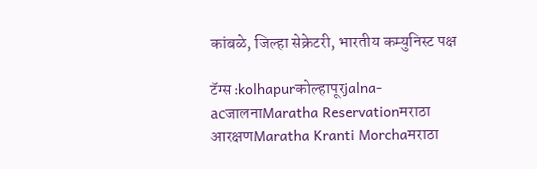कांबळे, जिल्हा सेक्रेटरी, भारतीय कम्युनिस्ट पक्ष

टॅग्स :kolhapurकोल्हापूरjalna-acजालनाMaratha Reservationमराठा आरक्षणMaratha Kranti Morchaमराठा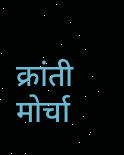क्रांती मोर्चा